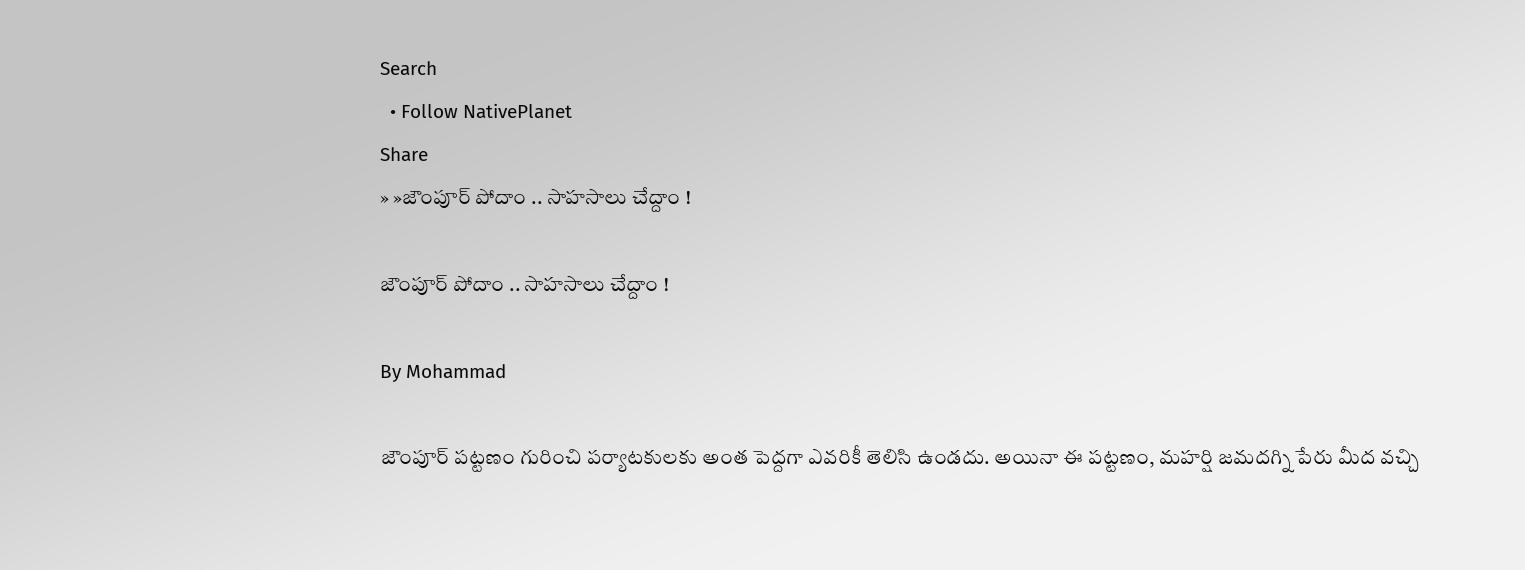Search
  • Follow NativePlanet
Share
» »జౌంపూర్ పోదాం .. సాహసాలు చేద్దాం !

జౌంపూర్ పోదాం .. సాహసాలు చేద్దాం !

By Mohammad

జౌంపూర్ పట్టణం గురించి పర్యాటకులకు అంత పెద్దగా ఎవరికీ తెలిసి ఉండదు. అయినా ఈ పట్టణం, మహర్షి జమదగ్ని పేరు మీద వచ్చి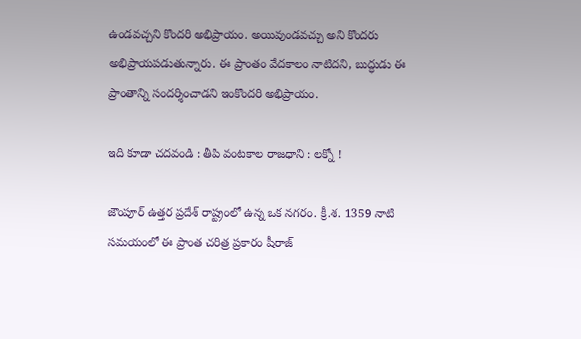ఉండవచ్చని కొందరి అభిప్రాయం. అయివుండవచ్చు అని కొందరు అభిప్రాయపడుతున్నారు. ఈ ప్రాంతం వేదకాలం నాటిదని, బుద్ధుడు ఈ ప్రాంతాన్ని సందర్శించాడని ఇంకొందరి అభిప్రాయం.

ఇది కూడా చదవండి : తీపి వంటకాల రాజధాని : లక్నో !

జౌంపూర్ ఉత్తర ప్రదేశ్ రాష్ట్రంలో ఉన్న ఒక నగరం. క్రీ.శ. 1359 నాటి సమయంలో ఈ ప్రాంత చరిత్ర ప్రకారం షీరాజ్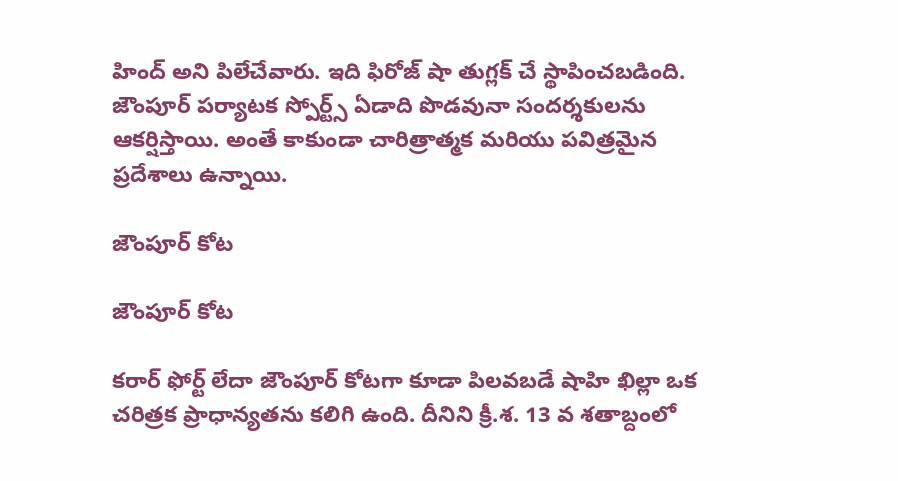హింద్ అని పిలేచేవారు. ఇది ఫిరోజ్ షా తుగ్లక్ చే స్థాపించబడింది. జౌంపూర్ పర్యాటక స్పోర్ట్స్ ఏడాది పొడవునా సందర్శకులను ఆకర్షిస్తాయి. అంతే కాకుండా చారిత్రాత్మక మరియు పవిత్రమైన ప్రదేశాలు ఉన్నాయి.

జౌంపూర్ కోట

జౌంపూర్ కోట

కరార్ ఫోర్ట్ లేదా జౌంపూర్ కోటగా కూడా పిలవబడే షాహి ఖిల్లా ఒక చరిత్రక ప్రాధాన్యతను కలిగి ఉంది. దీనిని క్రీ.శ. 13 వ శతాబ్దంలో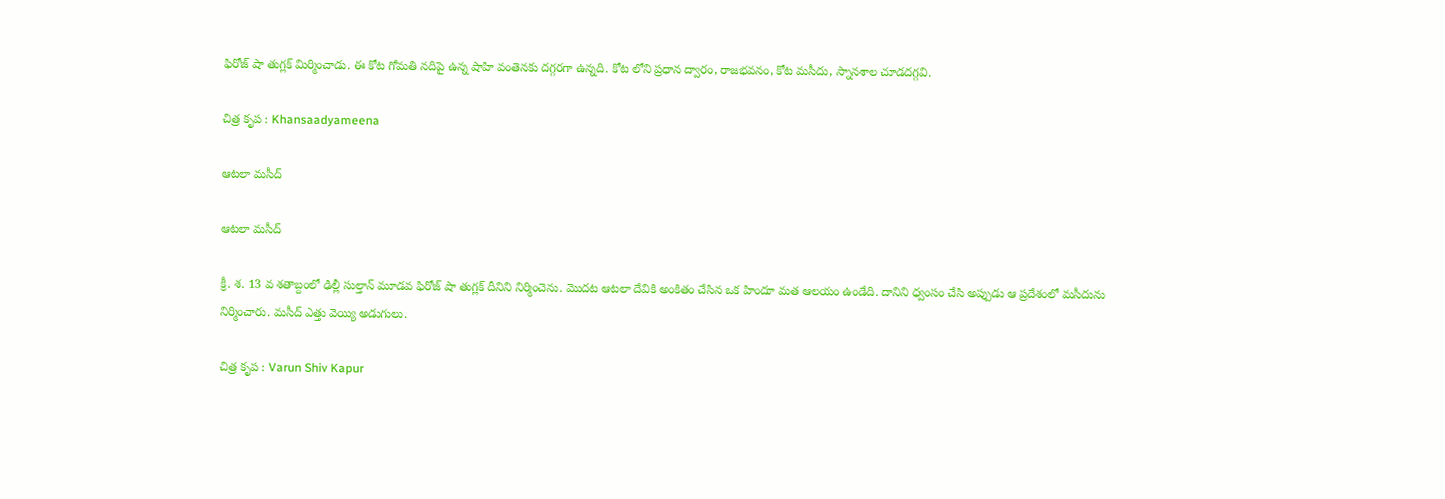ఫిరోజ్ షా తుగ్లక్ మిర్మించాడు. ఈ కోట గోమతి నదిపై ఉన్న షాహి వంతెనకు దగ్గరగా ఉన్నది. కోట లోని ప్రధాన ద్వారం, రాజభవనం, కోట మసీదు, స్నానశాల చూడదగ్గవి.

చిత్ర కృప : Khansaadyameena

ఆటలా మసీద్

ఆటలా మసీద్

క్రీ. శ. 13 వ శతాబ్దంలో ఢిల్లీ సుల్తాన్ మూడవ ఫిరోజ్ షా తుగ్లక్ దీనిని నిర్మించెను. మొదట ఆటలా దేవికి అంకితం చేసిన ఒక హిందూ మత ఆలయం ఉండేది. దానిని ధ్వంసం చేసి అప్పుడు ఆ ప్రదేశంలో మసీదును నిర్మించారు. మసీద్ ఎత్తు వెయ్యి అడుగులు.

చిత్ర కృప : Varun Shiv Kapur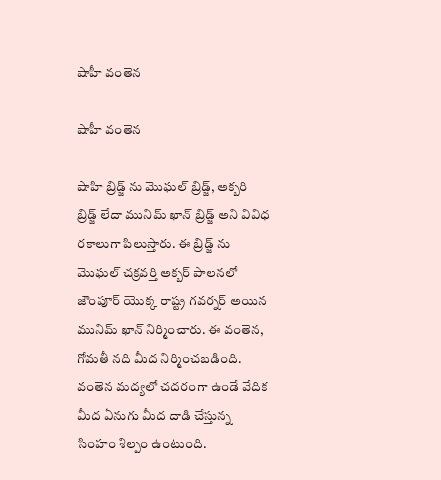షాహీ వంతెన

షాహీ వంతెన

షాహి బ్రిడ్జ్ ను మొఘల్ బ్రిడ్జ్, అక్బరి బ్రిడ్జ్ లేదా మునిమ్ ఖాన్ బ్రిడ్జ్ అని వివిధ రకాలుగా పిలుస్తారు. ఈ బ్రిడ్జ్ ను మొఘల్ చక్రవర్తి అక్బర్ పాలనలో జౌంపూర్ యొక్క రాష్ట్ర గవర్నర్ అయిన మునిమ్ ఖాన్ నిర్మించారు. ఈ వంతెన, గోమతీ నది మీద నిర్మించబడింది. వంతెన మద్యలో చదరంగా ఉండే వేదిక మీద ఏనుగు మీద దాడి చేస్తున్న సింహం శిల్పం ఉంటుంది.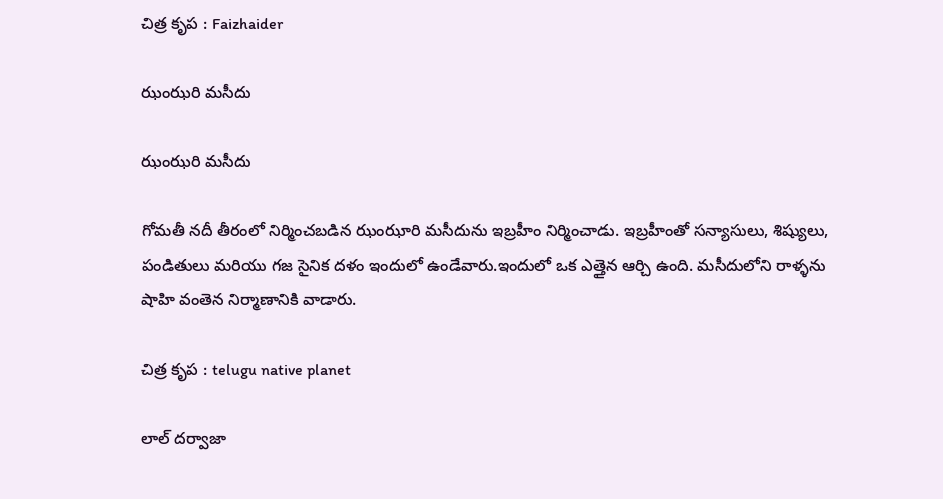చిత్ర కృప : Faizhaider

ఝంఝరి మసీదు

ఝంఝరి మసీదు

గోమతీ నదీ తీరంలో నిర్మించబడిన ఝంఝారి మసీదును ఇబ్రహీం నిర్మించాడు. ఇబ్రహీంతో సన్యాసులు, శిష్యులు, పండితులు మరియు గజ సైనిక దళం ఇందులో ఉండేవారు.ఇందులో ఒక ఎత్తైన ఆర్చి ఉంది. మసీదులోని రాళ్ళను షాహి వంతెన నిర్మాణానికి వాడారు.

చిత్ర కృప : telugu native planet

లాల్ దర్వాజా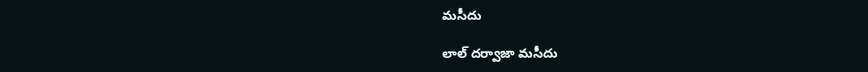మసీదు

లాల్ దర్వాజా మసీదు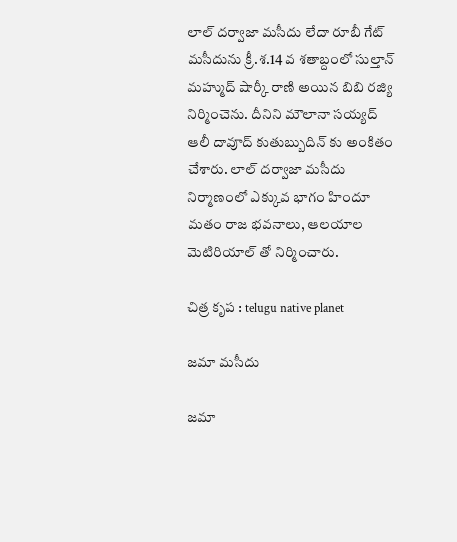లాల్ దర్వాజా మసీదు లేదా రూబీ గేట్ మసీదును క్రీ.శ.14 వ శతాబ్దంలో సుల్తాన్ మహ్ముద్ షార్కీ రాణి అయిన బిబి రజ్యి నిర్మించెను. దీనిని మౌలానా సయ్యద్ ఆలీ దావూద్ కుతుబ్బుదిన్ కు అంకితం చేశారు. లాల్ దర్వాజా మసీదు నిర్మాణంలో ఎక్కువ భాగం హిందూ మతం రాజ భవనాలు, ఆలయాల మెటిరియాల్ తో నిర్మించారు.

చిత్ర కృప : telugu native planet

జమా మసీదు

జమా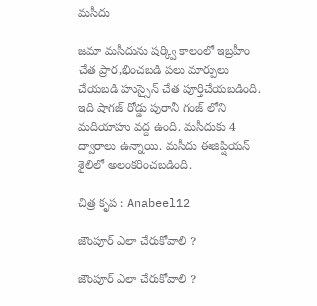మసీదు

జమా మసీదును షర్క్వి కాలంలో ఇబ్రహీం చేత ప్రార,భించబడి పలు మార్పులు చేయబడి హుస్సైన్ చేత పూర్తిచేయబడింది. ఇది షాగజ్ రోడ్డు పురానీ గంజ్ లోని మదియాహు వద్ద ఉంది. మసీదుకు 4 ద్వారాలు ఉన్నాయి. మసీదు ఈజిప్షియన్ శైలిలో అలంకరించబడింది.

చిత్ర కృప : Anabeel12

జౌంపూర్ ఎలా చేరుకోవాలి ?

జౌంపూర్ ఎలా చేరుకోవాలి ?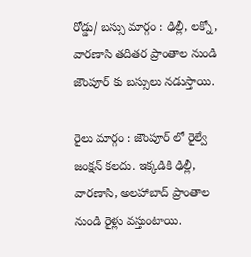రోడ్డు/ బస్సు మార్గం : ఢిల్లీ, లక్నో, వారణాసి తదితర ప్రాంతాల నుండి జౌంపూర్ కు బస్సులు నడుస్తాయి.

రైలు మార్గం : జౌంపూర్ లో రైల్వే జంక్షన్ కలదు. ఇక్కడికి ఢిల్లీ, వారణాసి, అలహాబాద్ ప్రాంతాల నుండి రైళ్లు వస్తుంటాయి.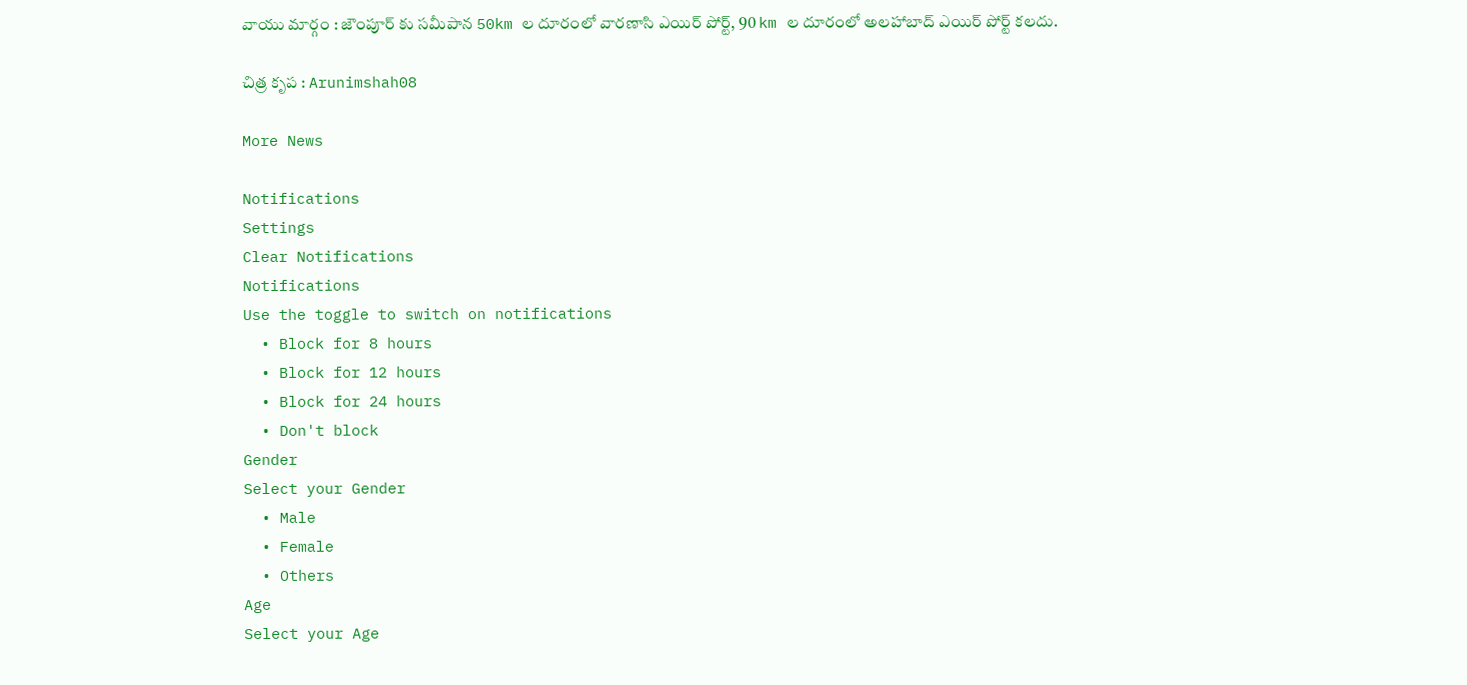వాయు మార్గం : జౌంపూర్ కు సమీపాన 50km ల దూరంలో వారణాసి ఎయిర్ పోర్ట్, 90 km ల దూరంలో అలహాబాద్ ఎయిర్ పోర్ట్ కలదు.

చిత్ర కృప : Arunimshah08

More News

Notifications
Settings
Clear Notifications
Notifications
Use the toggle to switch on notifications
  • Block for 8 hours
  • Block for 12 hours
  • Block for 24 hours
  • Don't block
Gender
Select your Gender
  • Male
  • Female
  • Others
Age
Select your Age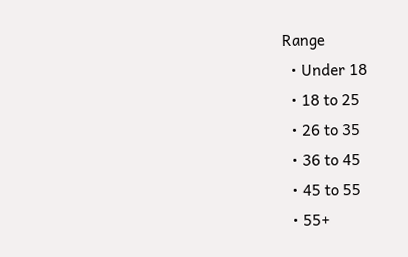Range
  • Under 18
  • 18 to 25
  • 26 to 35
  • 36 to 45
  • 45 to 55
  • 55+